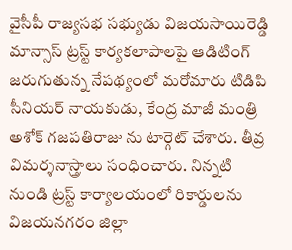వైసీపీ రాజ్యసభ సభ్యుడు విజయసాయిరెడ్డి మాన్సాస్ ట్రస్ట్ కార్యకలాపాలపై ఆడిటింగ్ జరుగుతున్న నేపథ్యంలో మరోమారు టిడిపి సీనియర్ నాయకుడు, కేంద్ర మాజీ మంత్రి అశోక్ గజపతిరాజు ను టార్గెట్ చేశారు. తీవ్ర విమర్శనాస్త్రాలు సంధించారు. నిన్నటి నుండి ట్రస్ట్ కార్యాలయంలో రికార్డులను విజయనగరం జిల్లా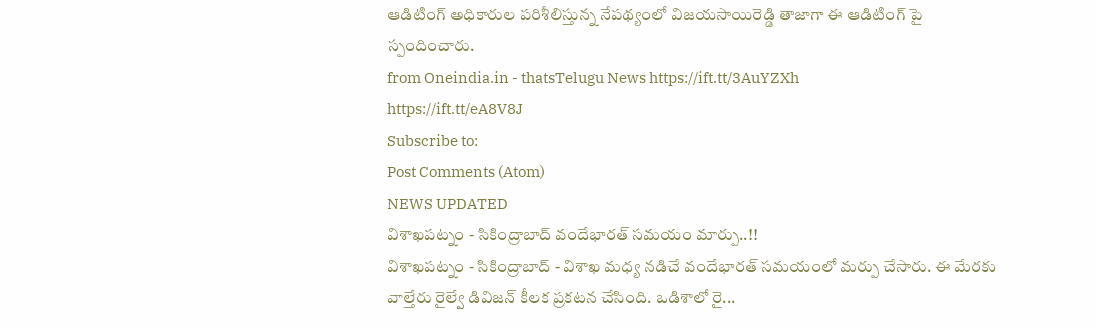ఆడిటింగ్ అధికారుల పరిశీలిస్తున్న నేపథ్యంలో విజయసాయిరెడ్డి తాజాగా ఈ ఆడిటింగ్ పై స్పందించారు.
from Oneindia.in - thatsTelugu News https://ift.tt/3AuYZXh
https://ift.tt/eA8V8J
Subscribe to:
Post Comments (Atom)
NEWS UPDATED
విశాఖపట్నం - సికింద్రాబాద్ వందేభారత్ సమయం మార్పు..!!
విశాఖపట్నం - సికింద్రాబాద్ - విశాఖ మధ్య నడిచే వందేభారత్ సమయంలో మర్పు చేసారు. ఈ మేరకు వాల్తేరు రైల్వే డివిజన్ కీలక ప్రకటన చేసింది. ఒడిశాలో రై...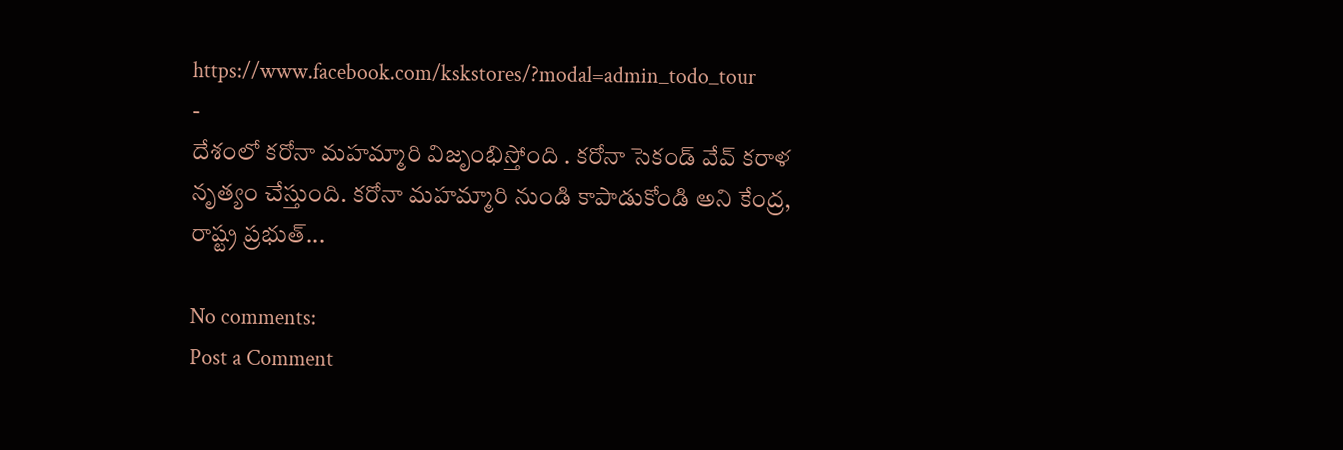https://www.facebook.com/kskstores/?modal=admin_todo_tour
-
దేశంలో కరోనా మహమ్మారి విజృంభిస్తోంది . కరోనా సెకండ్ వేవ్ కరాళ నృత్యం చేస్తుంది. కరోనా మహమ్మారి నుండి కాపాడుకోండి అని కేంద్ర, రాష్ట్ర ప్రభుత్...

No comments:
Post a Comment